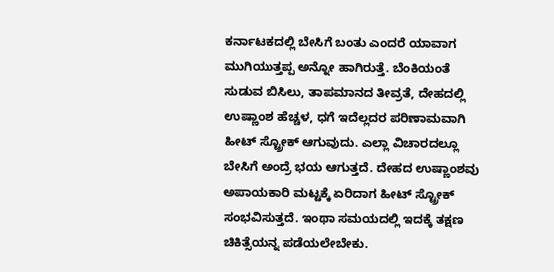ಕರ್ನಾಟಕದಲ್ಲಿ ಬೇಸಿಗೆ ಬಂತು ಎಂದರೆ ಯಾವಾಗ ಮುಗಿಯುತ್ತಪ್ಪ ಅನ್ನೋ ಹಾಗಿರುತ್ತೆ. ಬೆಂಕಿಯಂತೆ ಸುಡುವ ಬಿಸಿಲು, ತಾಪಮಾನದ ತೀವ್ರತೆ, ದೇಹದಲ್ಲಿ ಉಷ್ಣಾಂಶ ಹೆಚ್ಚಳ, ಧಗೆ ಇದೆಲ್ಲದರ ಪರಿಣಾಮವಾಗಿ ಹೀಟ್ ಸ್ಟ್ರೋಕ್ ಆಗುವುದು. ಎಲ್ಲಾ ವಿಚಾರದಲ್ಲೂ ಬೇಸಿಗೆ ಅಂದ್ರೆ ಭಯ ಆಗುತ್ತದೆ. ದೇಹದ ಉಷ್ಣಾಂಶವು ಅಪಾಯಕಾರಿ ಮಟ್ಟಕ್ಕೆ ಏರಿದಾಗ ಹೀಟ್ ಸ್ಟ್ರೋಕ್ ಸಂಭವಿಸುತ್ತದೆ. ಇಂಥಾ ಸಮಯದಲ್ಲಿ ಇದಕ್ಕೆ ತಕ್ಷಣ ಚಿಕಿತ್ಸೆಯನ್ನ ಪಡೆಯಲೇಬೇಕು.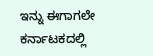ಇನ್ನು ಈಗಾಗಲೇ ಕರ್ನಾಟಕದಲ್ಲಿ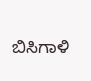ಬಿಸಿಗಾಳಿ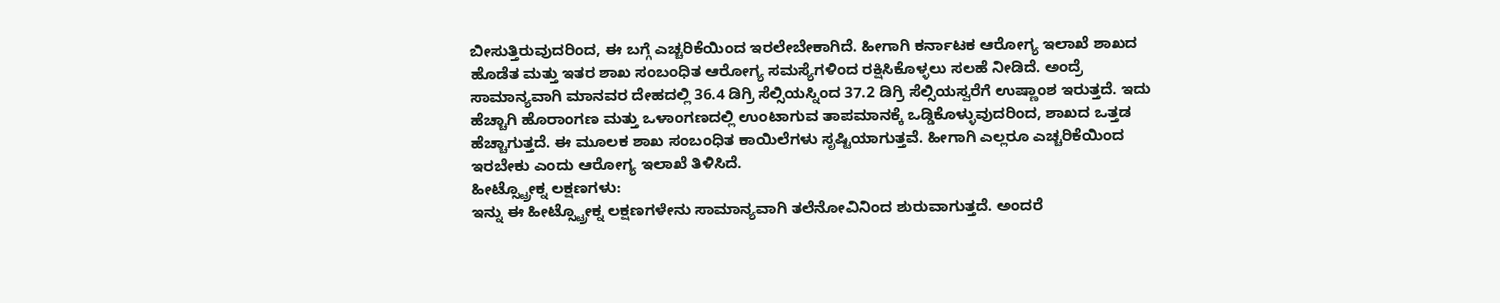ಬೀಸುತ್ತಿರುವುದರಿಂದ, ಈ ಬಗ್ಗೆ ಎಚ್ಚರಿಕೆಯಿಂದ ಇರಲೇಬೇಕಾಗಿದೆ. ಹೀಗಾಗಿ ಕರ್ನಾಟಕ ಆರೋಗ್ಯ ಇಲಾಖೆ ಶಾಖದ ಹೊಡೆತ ಮತ್ತು ಇತರ ಶಾಖ ಸಂಬಂಧಿತ ಆರೋಗ್ಯ ಸಮಸ್ಯೆಗಳಿಂದ ರಕ್ಷಿಸಿಕೊಳ್ಳಲು ಸಲಹೆ ನೀಡಿದೆ. ಅಂದ್ರೆ ಸಾಮಾನ್ಯವಾಗಿ ಮಾನವರ ದೇಹದಲ್ಲಿ 36.4 ಡಿಗ್ರಿ ಸೆಲ್ಸಿಯಸ್ನಿಂದ 37.2 ಡಿಗ್ರಿ ಸೆಲ್ಸಿಯಸ್ವರೆಗೆ ಉಷ್ಣಾಂಶ ಇರುತ್ತದೆ. ಇದು ಹೆಚ್ಚಾಗಿ ಹೊರಾಂಗಣ ಮತ್ತು ಒಳಾಂಗಣದಲ್ಲಿ ಉಂಟಾಗುವ ತಾಪಮಾನಕ್ಕೆ ಒಡ್ಡಿಕೊಳ್ಳುವುದರಿಂದ, ಶಾಖದ ಒತ್ತಡ ಹೆಚ್ಚಾಗುತ್ತದೆ. ಈ ಮೂಲಕ ಶಾಖ ಸಂಬಂಧಿತ ಕಾಯಿಲೆಗಳು ಸೃಷ್ಟಿಯಾಗುತ್ತವೆ. ಹೀಗಾಗಿ ಎಲ್ಲರೂ ಎಚ್ಚರಿಕೆಯಿಂದ ಇರಬೇಕು ಎಂದು ಆರೋಗ್ಯ ಇಲಾಖೆ ತಿಳಿಸಿದೆ.
ಹೀಟ್ಸ್ಟ್ರೋಕ್ನ ಲಕ್ಷಣಗಳು:
ಇನ್ನು ಈ ಹೀಟ್ಸ್ಟ್ರೋಕ್ನ ಲಕ್ಷಣಗಳೇನು ಸಾಮಾನ್ಯವಾಗಿ ತಲೆನೋವಿನಿಂದ ಶುರುವಾಗುತ್ತದೆ. ಅಂದರೆ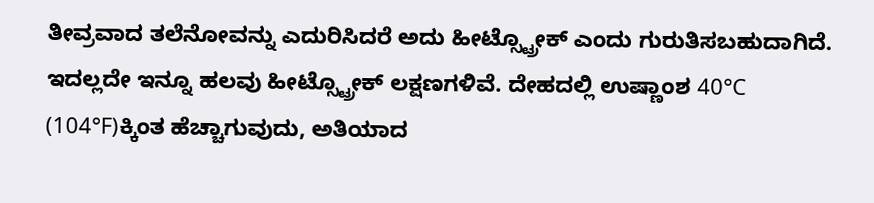ತೀವ್ರವಾದ ತಲೆನೋವನ್ನು ಎದುರಿಸಿದರೆ ಅದು ಹೀಟ್ಸ್ಟ್ರೋಕ್ ಎಂದು ಗುರುತಿಸಬಹುದಾಗಿದೆ. ಇದಲ್ಲದೇ ಇನ್ನೂ ಹಲವು ಹೀಟ್ಸ್ಟ್ರೋಕ್ ಲಕ್ಷಣಗಳಿವೆ. ದೇಹದಲ್ಲಿ ಉಷ್ಣಾಂಶ 40°C (104°F)ಕ್ಕಿಂತ ಹೆಚ್ಚಾಗುವುದು, ಅತಿಯಾದ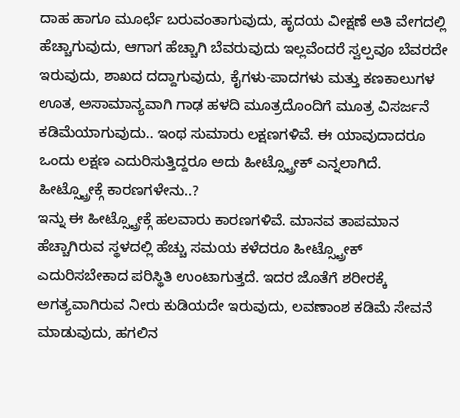ದಾಹ ಹಾಗೂ ಮೂರ್ಛೆ ಬರುವಂತಾಗುವುದು, ಹೃದಯ ವೀಕ್ಷಣೆ ಅತಿ ವೇಗದಲ್ಲಿ ಹೆಚ್ಚಾಗುವುದು, ಆಗಾಗ ಹೆಚ್ಚಾಗಿ ಬೆವರುವುದು ಇಲ್ಲವೆಂದರೆ ಸ್ವಲ್ಪವೂ ಬೆವರದೇ ಇರುವುದು, ಶಾಖದ ದದ್ದಾಗುವುದು, ಕೈಗಳು-ಪಾದಗಳು ಮತ್ತು ಕಣಕಾಲುಗಳ ಊತ, ಅಸಾಮಾನ್ಯವಾಗಿ ಗಾಢ ಹಳದಿ ಮೂತ್ರದೊಂದಿಗೆ ಮೂತ್ರ ವಿಸರ್ಜನೆ ಕಡಿಮೆಯಾಗುವುದು.. ಇಂಥ ಸುಮಾರು ಲಕ್ಷಣಗಳಿವೆ. ಈ ಯಾವುದಾದರೂ ಒಂದು ಲಕ್ಷಣ ಎದುರಿಸುತ್ತಿದ್ದರೂ ಅದು ಹೀಟ್ಸ್ಟ್ರೋಕ್ ಎನ್ನಲಾಗಿದೆ.
ಹೀಟ್ಸ್ಟ್ರೋಕ್ಗೆ ಕಾರಣಗಳೇನು..?
ಇನ್ನು ಈ ಹೀಟ್ಸ್ಟ್ರೋಕ್ಗೆ ಹಲವಾರು ಕಾರಣಗಳಿವೆ. ಮಾನವ ತಾಪಮಾನ ಹೆಚ್ಚಾಗಿರುವ ಸ್ಥಳದಲ್ಲಿ ಹೆಚ್ಚು ಸಮಯ ಕಳೆದರೂ ಹೀಟ್ಸ್ಟ್ರೋಕ್ ಎದುರಿಸಬೇಕಾದ ಪರಿಸ್ಥಿತಿ ಉಂಟಾಗುತ್ತದೆ. ಇದರ ಜೊತೆಗೆ ಶರೀರಕ್ಕೆ ಅಗತ್ಯವಾಗಿರುವ ನೀರು ಕುಡಿಯದೇ ಇರುವುದು, ಲವಣಾಂಶ ಕಡಿಮೆ ಸೇವನೆ ಮಾಡುವುದು, ಹಗಲಿನ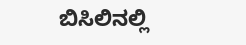ಬಿಸಿಲಿನಲ್ಲಿ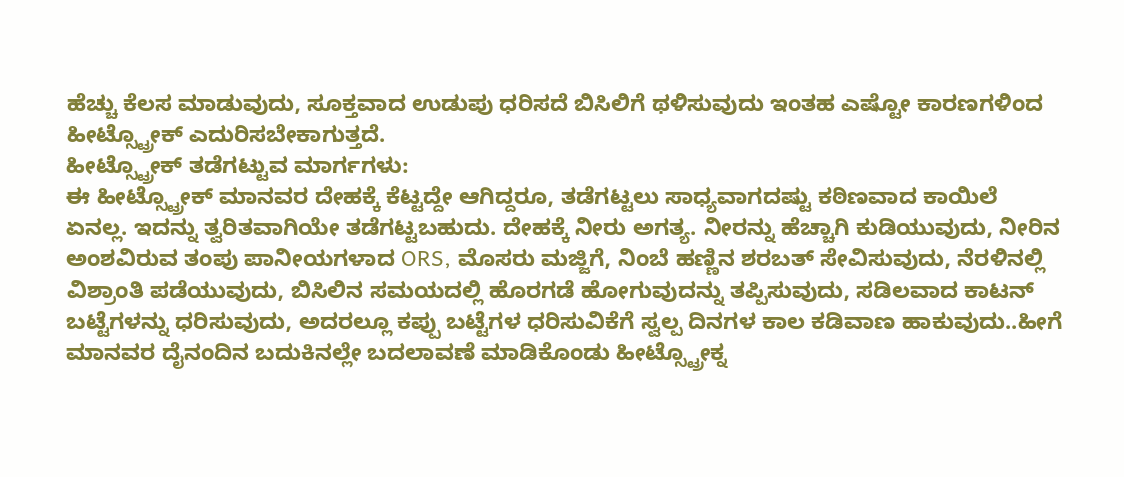ಹೆಚ್ಚು ಕೆಲಸ ಮಾಡುವುದು, ಸೂಕ್ತವಾದ ಉಡುಪು ಧರಿಸದೆ ಬಿಸಿಲಿಗೆ ಥಳಿಸುವುದು ಇಂತಹ ಎಷ್ಟೋ ಕಾರಣಗಳಿಂದ ಹೀಟ್ಸ್ಟ್ರೋಕ್ ಎದುರಿಸಬೇಕಾಗುತ್ತದೆ.
ಹೀಟ್ಸ್ಟ್ರೋಕ್ ತಡೆಗಟ್ಟುವ ಮಾರ್ಗಗಳು:
ಈ ಹೀಟ್ಸ್ಟ್ರೋಕ್ ಮಾನವರ ದೇಹಕ್ಕೆ ಕೆಟ್ಟದ್ದೇ ಆಗಿದ್ದರೂ, ತಡೆಗಟ್ಟಲು ಸಾಧ್ಯವಾಗದಷ್ಟು ಕಠಿಣವಾದ ಕಾಯಿಲೆ ಏನಲ್ಲ. ಇದನ್ನು ತ್ವರಿತವಾಗಿಯೇ ತಡೆಗಟ್ಟಬಹುದು. ದೇಹಕ್ಕೆ ನೀರು ಅಗತ್ಯ. ನೀರನ್ನು ಹೆಚ್ಚಾಗಿ ಕುಡಿಯುವುದು, ನೀರಿನ ಅಂಶವಿರುವ ತಂಪು ಪಾನೀಯಗಳಾದ ORS, ಮೊಸರು ಮಜ್ಜಿಗೆ, ನಿಂಬೆ ಹಣ್ಣಿನ ಶರಬತ್ ಸೇವಿಸುವುದು, ನೆರಳಿನಲ್ಲಿ ವಿಶ್ರಾಂತಿ ಪಡೆಯುವುದು, ಬಿಸಿಲಿನ ಸಮಯದಲ್ಲಿ ಹೊರಗಡೆ ಹೋಗುವುದನ್ನು ತಪ್ಪಿಸುವುದು, ಸಡಿಲವಾದ ಕಾಟನ್ ಬಟ್ಟೆಗಳನ್ನು ಧರಿಸುವುದು, ಅದರಲ್ಲೂ ಕಪ್ಪು ಬಟ್ಟೆಗಳ ಧರಿಸುವಿಕೆಗೆ ಸ್ವಲ್ಪ ದಿನಗಳ ಕಾಲ ಕಡಿವಾಣ ಹಾಕುವುದು..ಹೀಗೆ ಮಾನವರ ದೈನಂದಿನ ಬದುಕಿನಲ್ಲೇ ಬದಲಾವಣೆ ಮಾಡಿಕೊಂಡು ಹೀಟ್ಸ್ಟ್ರೋಕ್ನ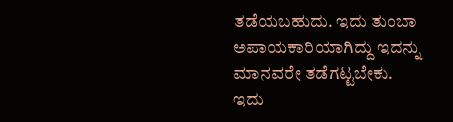ತಡೆಯಬಹುದು. ಇದು ತುಂಬಾ ಅಪಾಯಕಾರಿಯಾಗಿದ್ದು ಇದನ್ನು ಮಾನವರೇ ತಡೆಗಟ್ಟಬೇಕು. ಇದು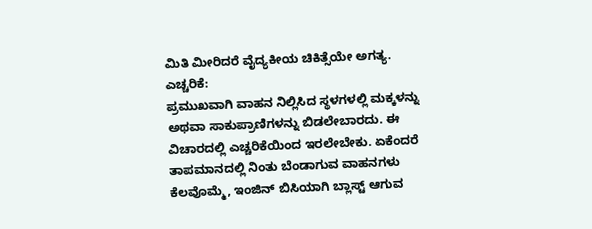ಮಿತಿ ಮೀರಿದರೆ ವೈದ್ಯಕೀಯ ಚಿಕಿತ್ಸೆಯೇ ಅಗತ್ಯ.
ಎಚ್ಚರಿಕೆ:
ಪ್ರಮುಖವಾಗಿ ವಾಹನ ನಿಲ್ಲಿಸಿದ ಸ್ಥಳಗಳಲ್ಲಿ ಮಕ್ಕಳನ್ನು ಅಥವಾ ಸಾಕುಪ್ರಾಣಿಗಳನ್ನು ಬಿಡಲೇಬಾರದು. ಈ ವಿಚಾರದಲ್ಲಿ ಎಚ್ಚರಿಕೆಯಿಂದ ಇರಲೇಬೇಕು. ಏಕೆಂದರೆ ತಾಪಮಾನದಲ್ಲಿ ನಿಂತು ಬೆಂಡಾಗುವ ವಾಹನಗಳು ಕೆಲವೊಮ್ಮೆ, ಇಂಜಿನ್ ಬಿಸಿಯಾಗಿ ಬ್ಲಾಸ್ಟ್ ಆಗುವ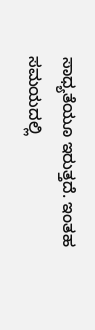ಸಾಧ್ಯತೆಯೂ ಇರುತ್ತದೆ. ಇಂತಹ ಸಮಯದಲ್ಲಿ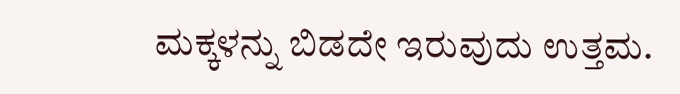ಮಕ್ಕಳನ್ನು ಬಿಡದೇ ಇರುವುದು ಉತ್ತಮ.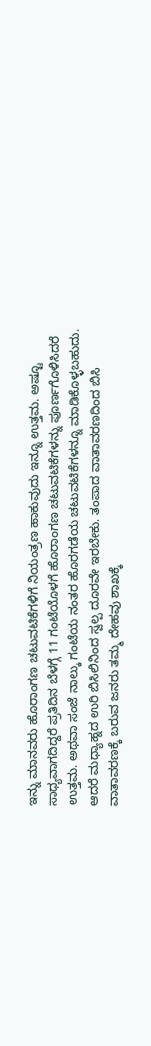ಇನ್ನು ಮಾನವರು ಹೊರಾಂಗಣ ಚಟುವಟಿಕೆಗಳಿಗೆ ನಿಯಂತ್ರಣ ಹಾಕುವುದು ಇನ್ನೂ ಉತ್ತಮ. ಅಷ್ಟೂ ಸಾಧ್ಯವಾಗದಿದ್ದರೆ ಪ್ರತಿದಿನ ಬೆಳಗ್ಗೆ 11 ಗಂಟೆಯೊಳಗೆ ಹೊರಾಂಗಣ ಚಟುವಟಿಕೆಗಳನ್ನು ಪೂರ್ಣಗೊಳಿಸಿದರೆ ಉತ್ತಮ. ಅಥವಾ ಸಂಜೆ ನಾಲ್ಕು ಗಂಟೆಯ ನಂತರ ಹೊರಗಡೆಯ ಚಟುವಟಿಕೆಗಳನ್ನೂ ಮಾಡಿಕೊಳ್ಳಬಹುದು. ಆದರೆ ಮಧ್ಯಾಹ್ನದ ಉರಿ ಬಿಸಿಲಿನಿಂದ ಸ್ವಲ್ಪ ದೂರವೇ ಇರಬೇಕು. ತಂಪಾದ ವಾತಾವರಣದಿಂದ ಬಿಸಿ ವಾತಾವರಣಕ್ಕೆ ಬರುವ ಜನರು ತಮ್ಮ ದೇಹವು ಶಾಖಕ್ಕೆ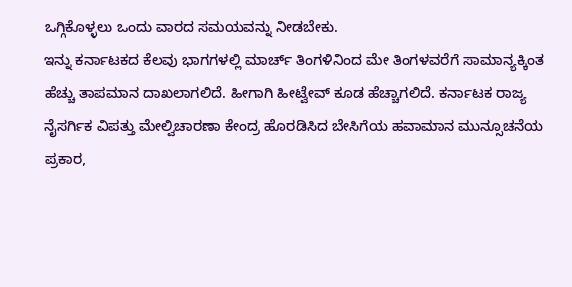ಒಗ್ಗಿಕೊಳ್ಳಲು ಒಂದು ವಾರದ ಸಮಯವನ್ನು ನೀಡಬೇಕು.
ಇನ್ನು ಕರ್ನಾಟಕದ ಕೆಲವು ಭಾಗಗಳಲ್ಲಿ ಮಾರ್ಚ್ ತಿಂಗಳಿನಿಂದ ಮೇ ತಿಂಗಳವರೆಗೆ ಸಾಮಾನ್ಯಕ್ಕಿಂತ ಹೆಚ್ಚು ತಾಪಮಾನ ದಾಖಲಾಗಲಿದೆ. ಹೀಗಾಗಿ ಹೀಟ್ವೇವ್ ಕೂಡ ಹೆಚ್ಚಾಗಲಿದೆ. ಕರ್ನಾಟಕ ರಾಜ್ಯ ನೈಸರ್ಗಿಕ ವಿಪತ್ತು ಮೇಲ್ವಿಚಾರಣಾ ಕೇಂದ್ರ ಹೊರಡಿಸಿದ ಬೇಸಿಗೆಯ ಹವಾಮಾನ ಮುನ್ಸೂಚನೆಯ ಪ್ರಕಾರ,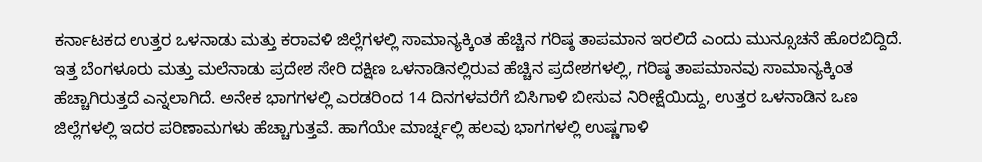ಕರ್ನಾಟಕದ ಉತ್ತರ ಒಳನಾಡು ಮತ್ತು ಕರಾವಳಿ ಜಿಲ್ಲೆಗಳಲ್ಲಿ ಸಾಮಾನ್ಯಕ್ಕಿಂತ ಹೆಚ್ಚಿನ ಗರಿಷ್ಠ ತಾಪಮಾನ ಇರಲಿದೆ ಎಂದು ಮುನ್ಸೂಚನೆ ಹೊರಬಿದ್ದಿದೆ.
ಇತ್ತ ಬೆಂಗಳೂರು ಮತ್ತು ಮಲೆನಾಡು ಪ್ರದೇಶ ಸೇರಿ ದಕ್ಷಿಣ ಒಳನಾಡಿನಲ್ಲಿರುವ ಹೆಚ್ಚಿನ ಪ್ರದೇಶಗಳಲ್ಲಿ, ಗರಿಷ್ಠ ತಾಪಮಾನವು ಸಾಮಾನ್ಯಕ್ಕಿಂತ ಹೆಚ್ಚಾಗಿರುತ್ತದೆ ಎನ್ನಲಾಗಿದೆ. ಅನೇಕ ಭಾಗಗಳಲ್ಲಿ ಎರಡರಿಂದ 14 ದಿನಗಳವರೆಗೆ ಬಿಸಿಗಾಳಿ ಬೀಸುವ ನಿರೀಕ್ಷೆಯಿದ್ದು, ಉತ್ತರ ಒಳನಾಡಿನ ಒಣ ಜಿಲ್ಲೆಗಳಲ್ಲಿ ಇದರ ಪರಿಣಾಮಗಳು ಹೆಚ್ಚಾಗುತ್ತವೆ. ಹಾಗೆಯೇ ಮಾರ್ಚ್ನಲ್ಲಿ ಹಲವು ಭಾಗಗಳಲ್ಲಿ ಉಷ್ಣಗಾಳಿ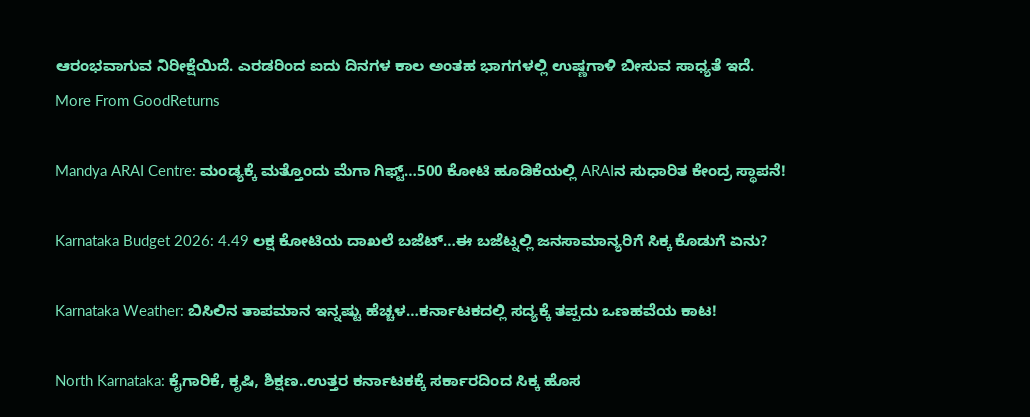ಆರಂಭವಾಗುವ ನಿರೀಕ್ಷೆಯಿದೆ. ಎರಡರಿಂದ ಐದು ದಿನಗಳ ಕಾಲ ಅಂತಹ ಭಾಗಗಳಲ್ಲಿ ಉಷ್ಣಗಾಳಿ ಬೀಸುವ ಸಾಧ್ಯತೆ ಇದೆ.
More From GoodReturns

Mandya ARAI Centre: ಮಂಡ್ಯಕ್ಕೆ ಮತ್ತೊಂದು ಮೆಗಾ ಗಿಫ್ಟ್…500 ಕೋಟಿ ಹೂಡಿಕೆಯಲ್ಲಿ ARAIನ ಸುಧಾರಿತ ಕೇಂದ್ರ ಸ್ಥಾಪನೆ!

Karnataka Budget 2026: 4.49 ಲಕ್ಷ ಕೋಟಿಯ ದಾಖಲೆ ಬಜೆಟ್…ಈ ಬಜೆಟ್ನಲ್ಲಿ ಜನಸಾಮಾನ್ಯರಿಗೆ ಸಿಕ್ಕ ಕೊಡುಗೆ ಏನು?

Karnataka Weather: ಬಿಸಿಲಿನ ತಾಪಮಾನ ಇನ್ನಷ್ಟು ಹೆಚ್ಚಳ…ಕರ್ನಾಟಕದಲ್ಲಿ ಸದ್ಯಕ್ಕೆ ತಪ್ಪದು ಒಣಹವೆಯ ಕಾಟ!

North Karnataka: ಕೈಗಾರಿಕೆ, ಕೃಷಿ, ಶಿಕ್ಷಣ..ಉತ್ತರ ಕರ್ನಾಟಕಕ್ಕೆ ಸರ್ಕಾರದಿಂದ ಸಿಕ್ಕ ಹೊಸ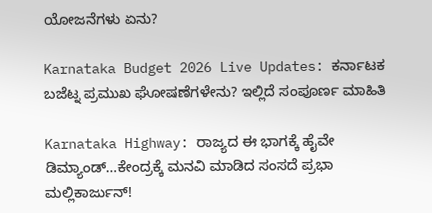ಯೋಜನೆಗಳು ಏನು?

Karnataka Budget 2026 Live Updates: ಕರ್ನಾಟಕ ಬಜೆಟ್ನ ಪ್ರಮುಖ ಘೋಷಣೆಗಳೇನು? ಇಲ್ಲಿದೆ ಸಂಪೂರ್ಣ ಮಾಹಿತಿ

Karnataka Highway: ರಾಜ್ಯದ ಈ ಭಾಗಕ್ಕೆ ಹೈವೇ ಡಿಮ್ಯಾಂಡ್…ಕೇಂದ್ರಕ್ಕೆ ಮನವಿ ಮಾಡಿದ ಸಂಸದೆ ಪ್ರಭಾ ಮಲ್ಲಿಕಾರ್ಜುನ್!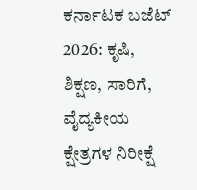ಕರ್ನಾಟಕ ಬಜೆಟ್ 2026: ಕೃಷಿ, ಶಿಕ್ಷಣ, ಸಾರಿಗೆ, ವೈದ್ಯಕೀಯ ಕ್ಷೇತ್ರಗಳ ನಿರೀಕ್ಷೆ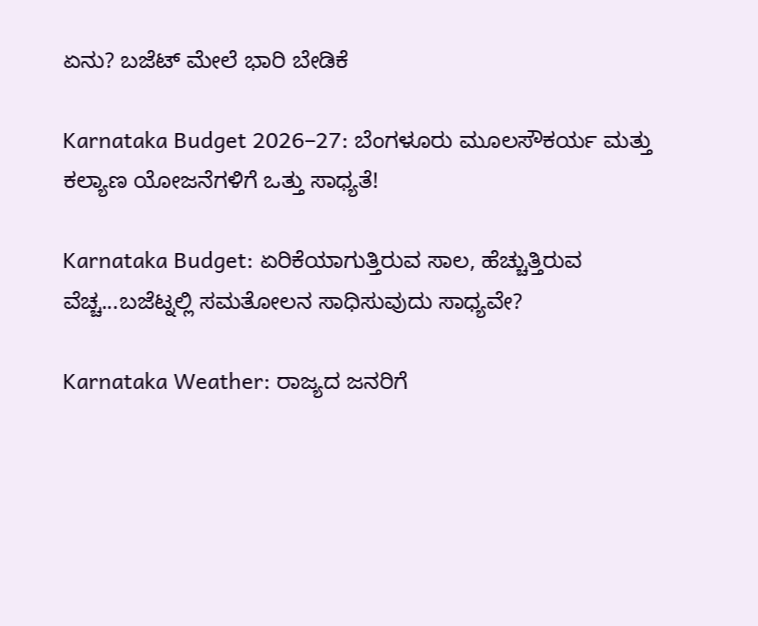ಏನು? ಬಜೆಟ್ ಮೇಲೆ ಭಾರಿ ಬೇಡಿಕೆ

Karnataka Budget 2026–27: ಬೆಂಗಳೂರು ಮೂಲಸೌಕರ್ಯ ಮತ್ತು ಕಲ್ಯಾಣ ಯೋಜನೆಗಳಿಗೆ ಒತ್ತು ಸಾಧ್ಯತೆ!

Karnataka Budget: ಏರಿಕೆಯಾಗುತ್ತಿರುವ ಸಾಲ, ಹೆಚ್ಚುತ್ತಿರುವ ವೆಚ್ಚ...ಬಜೆಟ್ನಲ್ಲಿ ಸಮತೋಲನ ಸಾಧಿಸುವುದು ಸಾಧ್ಯವೇ?

Karnataka Weather: ರಾಜ್ಯದ ಜನರಿಗೆ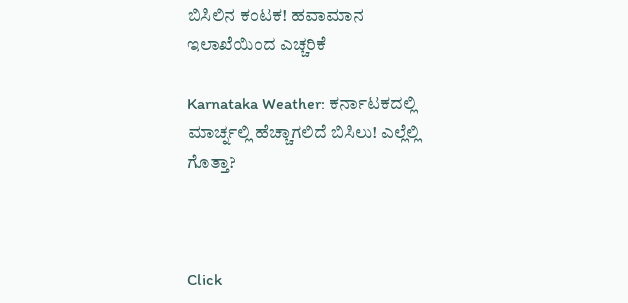ಬಿಸಿಲಿನ ಕಂಟಕ! ಹವಾಮಾನ ಇಲಾಖೆಯಿಂದ ಎಚ್ಚರಿಕೆ

Karnataka Weather: ಕರ್ನಾಟಕದಲ್ಲಿ ಮಾರ್ಚ್ನಲ್ಲಿ ಹೆಚ್ಚಾಗಲಿದೆ ಬಿಸಿಲು! ಎಲ್ಲೆಲ್ಲಿ ಗೊತ್ತಾ?



Click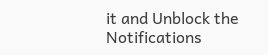it and Unblock the Notifications